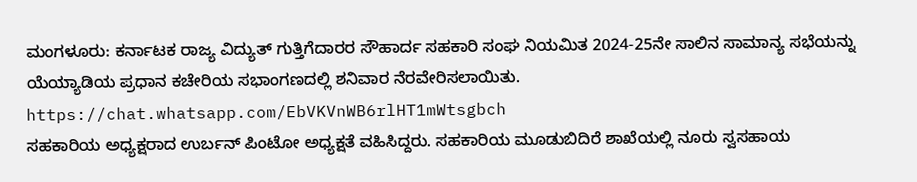ಮಂಗಳೂರು: ಕರ್ನಾಟಕ ರಾಜ್ಯ ವಿದ್ಯುತ್ ಗುತ್ತಿಗೆದಾರರ ಸೌಹಾರ್ದ ಸಹಕಾರಿ ಸಂಘ ನಿಯಮಿತ 2024-25ನೇ ಸಾಲಿನ ಸಾಮಾನ್ಯ ಸಭೆಯನ್ನು ಯೆಯ್ಯಾಡಿಯ ಪ್ರಧಾನ ಕಚೇರಿಯ ಸಭಾಂಗಣದಲ್ಲಿ ಶನಿವಾರ ನೆರವೇರಿಸಲಾಯಿತು.
https://chat.whatsapp.com/EbVKVnWB6rlHT1mWtsgbch
ಸಹಕಾರಿಯ ಅಧ್ಯಕ್ಷರಾದ ಉರ್ಬನ್ ಪಿಂಟೋ ಅಧ್ಯಕ್ಷತೆ ವಹಿಸಿದ್ದರು. ಸಹಕಾರಿಯ ಮೂಡುಬಿದಿರೆ ಶಾಖೆಯಲ್ಲಿ ನೂರು ಸ್ವಸಹಾಯ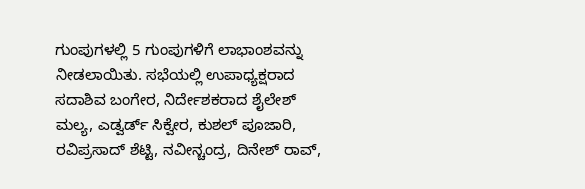ಗುಂಪುಗಳಲ್ಲಿ 5 ಗುಂಪುಗಳಿಗೆ ಲಾಭಾಂಶವನ್ನು ನೀಡಲಾಯಿತು. ಸಭೆಯಲ್ಲಿ ಉಪಾಧ್ಯಕ್ಷರಾದ ಸದಾಶಿವ ಬಂಗೇರ, ನಿರ್ದೇಶಕರಾದ ಶೈಲೇಶ್ ಮಲ್ಯ, ಎಡ್ವರ್ಡ್ ಸಿಕ್ವೇರ, ಕುಶಲ್ ಪೂಜಾರಿ, ರವಿಪ್ರಸಾದ್ ಶೆಟ್ಟಿ, ನವೀನ್ಚಂದ್ರ, ದಿನೇಶ್ ರಾವ್,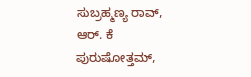ಸುಬ್ರಹ್ಮಣ್ಯ ರಾವ್, ಆರ್. ಕೆ ಪುರುಷೋತ್ತಮ್,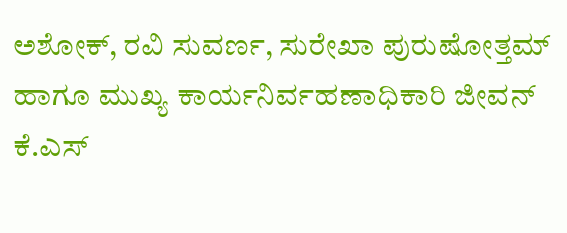ಅಶೋಕ್, ರವಿ ಸುವರ್ಣ, ಸುರೇಖಾ ಪುರುಷೋತ್ತಮ್ ಹಾಗೂ ಮುಖ್ಯ ಕಾರ್ಯನಿರ್ವಹಣಾಧಿಕಾರಿ ಜೀವನ್ ಕೆ.ಎಸ್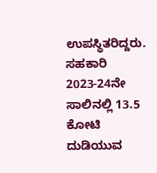ಉಪಸ್ಥಿತರಿದ್ದರು. ಸಹಕಾರಿ 2023-24ನೇ ಸಾಲಿನಲ್ಲಿ 13.5 ಕೋಟಿ ದುಡಿಯುವ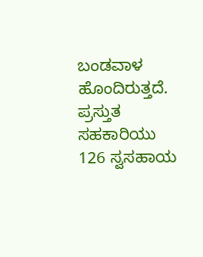ಬಂಡವಾಳ ಹೊಂದಿರುತ್ತದೆ. ಪ್ರಸ್ತುತ ಸಹಕಾರಿಯು 126 ಸ್ವಸಹಾಯ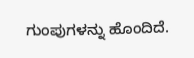ಗುಂಪುಗಳನ್ನು ಹೊಂದಿದೆ.